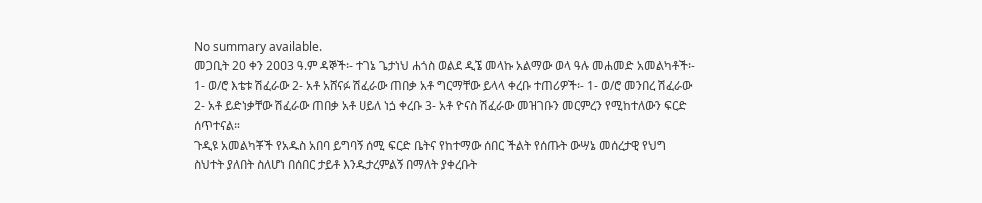No summary available.
መጋቢት 20 ቀን 2ዐዐ3 ዓ.ም ዳኞች፡- ተገኔ ጌታነህ ሐጎስ ወልደ ዲኜ መላኩ አልማው ወላ ዓሉ መሐመድ አመልካቶች፡- 1- ወ/ሮ እቴቱ ሽፈራው 2- አቶ አሸናፉ ሽፈራው ጠበቃ አቶ ግርማቸው ይላላ ቀረቡ ተጠሪዎች፡- 1- ወ/ሮ መንበረ ሽፈራው 2- አቶ ይድነቃቸው ሽፈራው ጠበቃ አቶ ሀይለ ነጏ ቀረቡ 3- አቶ ዮናስ ሽፈራው መዝገቡን መርምረን የሚከተለውን ፍርድ ሰጥተናል።
ጉዲዩ አመልካቾች የአዱስ አበባ ይግባኝ ሰሚ ፍርድ ቤትና የከተማው ሰበር ችልት የሰጡት ውሣኔ መሰረታዊ የህግ ስህተት ያለበት ስለሆነ በሰበር ታይቶ እንዱታረምልኝ በማለት ያቀረቡት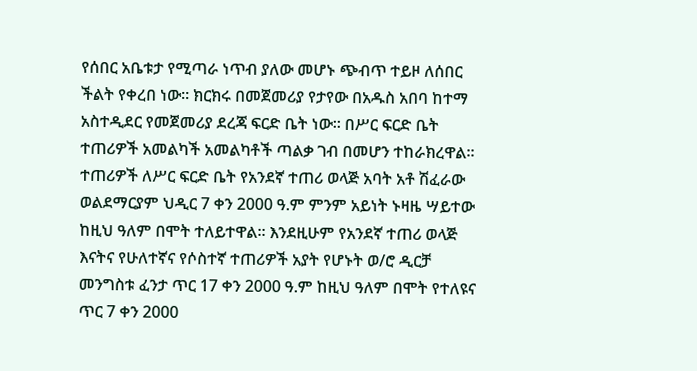የሰበር አቤቱታ የሚጣራ ነጥብ ያለው መሆኑ ጭብጥ ተይዞ ለሰበር ችልት የቀረበ ነው። ክርክሩ በመጀመሪያ የታየው በአዱስ አበባ ከተማ አስተዲደር የመጀመሪያ ደረጃ ፍርድ ቤት ነው። በሥር ፍርድ ቤት ተጠሪዎች አመልካች አመልካቶች ጣልቃ ገብ በመሆን ተከራክረዋል። ተጠሪዎች ለሥር ፍርድ ቤት የአንደኛ ተጠሪ ወላጅ አባት አቶ ሽፈራው ወልደማርያም ህዲር 7 ቀን 2000 ዓ.ም ምንም አይነት ኑዛዜ ሣይተው ከዚህ ዓለም በሞት ተለይተዋል። እንደዚሁም የአንደኛ ተጠሪ ወላጅ እናትና የሁለተኛና የሶስተኛ ተጠሪዎች አያት የሆኑት ወ/ሮ ዲርቻ መንግስቱ ፈንታ ጥር 17 ቀን 2000 ዓ.ም ከዚህ ዓለም በሞት የተለዩና ጥር 7 ቀን 2000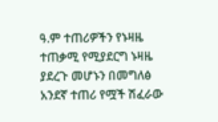ዓ.ም ተጠሪዎችን የኑዛዜ ተጠቃሚ የሚያደርግ ኑዛዜ ያደረጉ መሆኑን በመግለፅ አንደኛ ተጠሪ የሟች ሽፈራው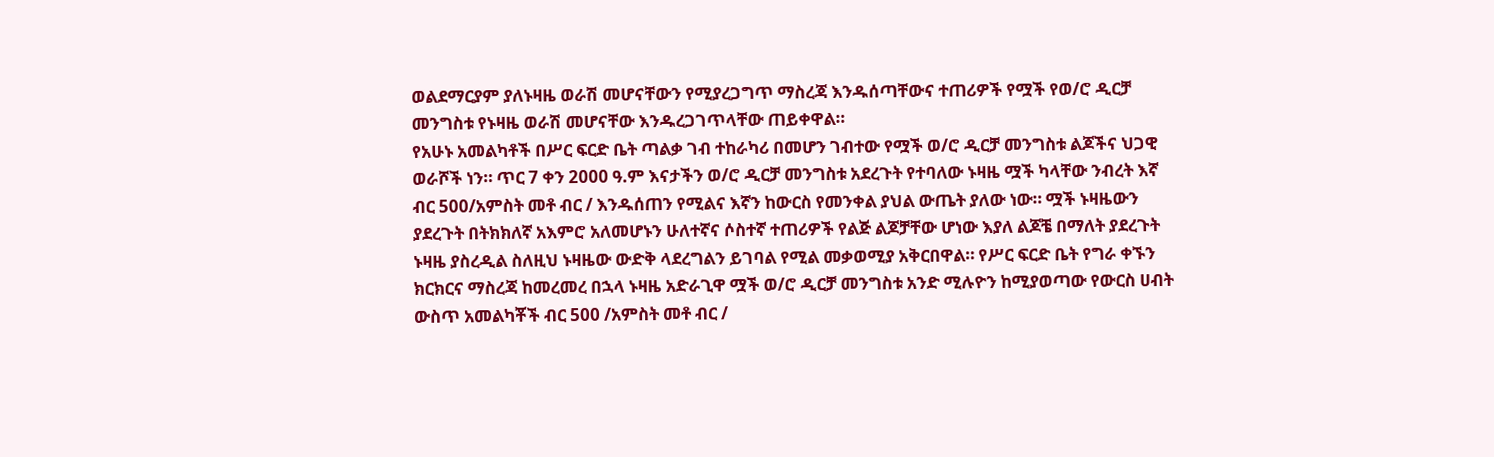ወልደማርያም ያለኑዛዜ ወራሽ መሆናቸውን የሚያረጋግጥ ማስረጃ እንዱሰጣቸውና ተጠሪዎች የሟች የወ/ሮ ዲርቻ መንግስቱ የኑዛዜ ወራሽ መሆናቸው እንዱረጋገጥላቸው ጠይቀዋል።
የአሁኑ አመልካቶች በሥር ፍርድ ቤት ጣልቃ ገብ ተከራካሪ በመሆን ገብተው የሟች ወ/ሮ ዲርቻ መንግስቱ ልጆችና ህጋዊ ወራሾች ነን። ጥር 7 ቀን 2000 ዓ.ም እናታችን ወ/ሮ ዲርቻ መንግስቱ አደረጉት የተባለው ኑዛዜ ሟች ካላቸው ንብረት እኛ ብር 500/አምስት መቶ ብር / እንዱሰጠን የሚልና እኛን ከውርስ የመንቀል ያህል ውጤት ያለው ነው። ሟች ኑዛዜውን ያደረጉት በትክክለኛ አእምሮ አለመሆኑን ሁለተኛና ሶስተኛ ተጠሪዎች የልጅ ልጆቻቸው ሆነው እያለ ልጆቼ በማለት ያደረጉት ኑዛዜ ያስረዲል ስለዚህ ኑዛዜው ውድቅ ላደረግልን ይገባል የሚል መቃወሚያ አቅርበዋል። የሥር ፍርድ ቤት የግራ ቀኙን ክርክርና ማስረጃ ከመረመረ በኋላ ኑዛዜ አድራጊዋ ሟች ወ/ሮ ዲርቻ መንግስቱ አንድ ሚሉዮን ከሚያወጣው የውርስ ሀብት ውስጥ አመልካቾች ብር 500 /አምስት መቶ ብር /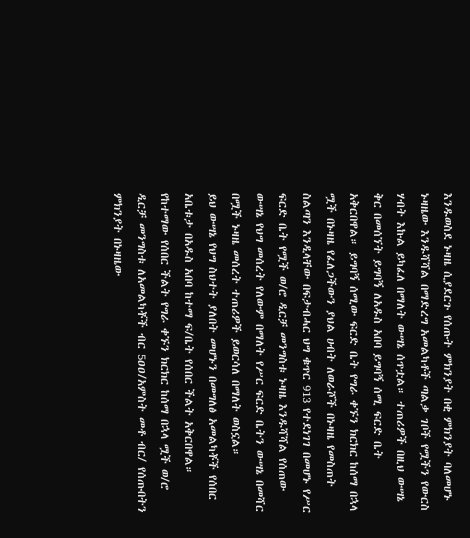እንዱወስደ ኑዛዜ ሲያደርጉ የሰጡት ምክንያት በቂ ምክንያት ባለመሆኑ ኑዛዜው እንዱሻሻል በማድረግ አመልካቶች ጣልቃ ገቦች የሟችን የውርስ ሃብት እኩል ይካፈለ በማለት ውሣኔ ሰጥቷል። ተጠሪዎች በዚህ ውሣኔ ቅር በመሰኘት ይግባኝ ለአዱስ አበባ ይግባኝ ሰሚ ፍርድ ቤት አቅርበዋል። ይግባኝ ሰሚው ፍርድ ቤት የግራ ቀኙን ክርክር ከሰማ በኋላ ሟች በኑዛዜ የፈለጋችውን ያህል ሀብት ለወራሾች በኑዛዜ የመስጠት ስልጣን እንዲላቸው በፍታብሓር ህግ ቁጥር 913 የተደነገገ በመሆኑ የሥር ፍርድ ቤት የሟች ወ/ሮ ዲርቻ መንግስቱ ኑዛዜ እንዱሻሻል የሰጠው ውሣኔ የህግ መሰረት የለውም በማለት የሥር ፍርድ ቤትን ውሣኔ በመሻር በሟች ኑዛዜ መሰረት ተጠሪዎች ይወርሳለ በማለት ወስኗል።
ይህ ውሣኔ የህግ ስህተት ያለበት መሆኑን በመግለፅ አመልካቾች የሰበር አቤቱታ በአዱስ አበባ ከተማ ፍ/ቤት የሰበር ችልት አቅርበዋል። የከተማው የሰበር ችልት የግራ ቀኙን ክርክር ከሰማ በኋላ ሟች ወ/ሮ ዲርቻ መንግስቱ ለአመልካቾች ብር 5ዐዐ/አምስት መቶ ብር/ የሰጡበትን ምክንያት በኑዛዜው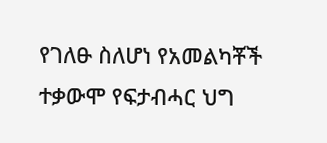የገለፁ ስለሆነ የአመልካቾች ተቃውሞ የፍታብሓር ህግ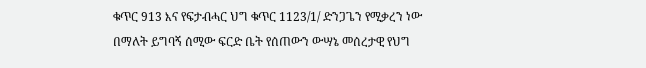ቁጥር 913 እና የፍታብሓር ህግ ቁጥር 1123/1/ ድንጋጌን የሚቃረን ነው በማለት ይግባኝ ሰሚው ፍርድ ቤት የሰጠውን ውሣኔ መሰረታዊ የህግ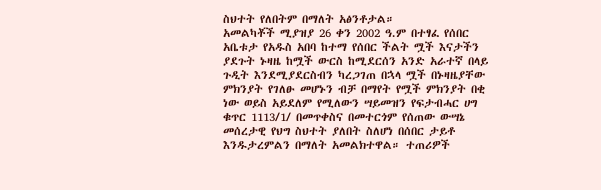ስህተት የለበትም በማለት አፅንቶታል።
አመልካቾች ሚያዝያ 26 ቀን 2002 ዓ.ም በተፃፈ የሰበር አቤቱታ የአዱስ አበባ ከተማ የሰበር ችልት ሟች እናታችን ያደጉት ኑዛዜ ከሟች ውርስ ከሚደርሰን አንድ አራተኛ በላይ ጉዲት እንደሚያደርስብን ካረጋገጠ በኋላ ሟች በኑዛዜያቸው ምክንያት የገለፁ መሆኑን ብቻ በማየት የሟች ምክንያት በቂ ነው ወይስ አይደለም የሚለውን ሣይመዝን የፍታብሓር ሀግ ቁጥር 1113/1/ በመጥቀስና በመተርጎም የሰጠው ውሣኔ መሰረታዊ የህግ ስህተት ያለበት ስለሆነ በሰበር ታይቶ እንዱታረምልን በማለት አመልክተዋል። ተጠሪዎች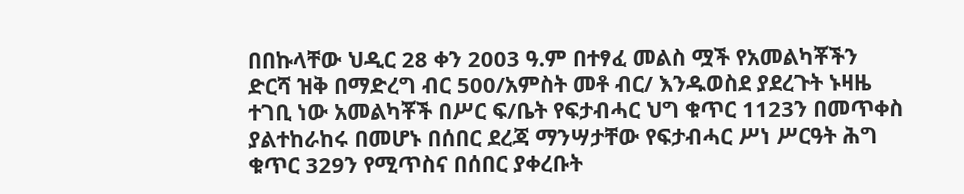በበኩላቸው ህዲር 28 ቀን 2003 ዓ.ም በተፃፈ መልስ ሟች የአመልካቾችን ድርሻ ዝቅ በማድረግ ብር 500/አምስት መቶ ብር/ እንዱወስደ ያደረጉት ኑዛዜ ተገቢ ነው አመልካቾች በሥር ፍ/ቤት የፍታብሓር ህግ ቁጥር 1123ን በመጥቀስ ያልተከራከሩ በመሆኑ በሰበር ደረጃ ማንሣታቸው የፍታብሓር ሥነ ሥርዓት ሕግ ቁጥር 329ን የሚጥስና በሰበር ያቀረቡት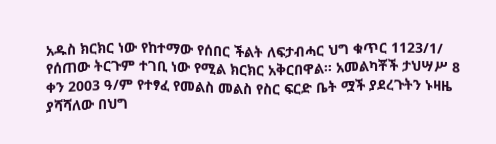አዱስ ክርክር ነው የከተማው የሰበር ችልት ለፍታብሓር ህግ ቁጥር 1123/1/ የሰጠው ትርጉም ተገቢ ነው የሚል ክርክር አቅርበዋል። አመልካቾች ታህሣሥ 8 ቀን 2003 ዓ/ም የተፃፈ የመልስ መልስ የስር ፍርድ ቤት ሟች ያደረጉትን ኑዛዜ ያሻሻለው በህግ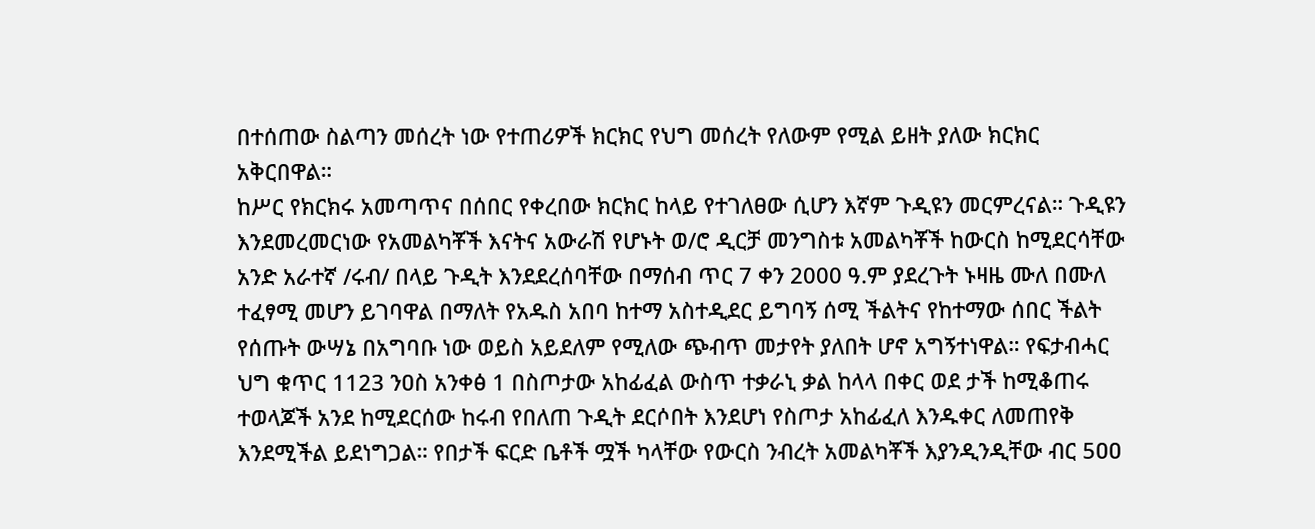በተሰጠው ስልጣን መሰረት ነው የተጠሪዎች ክርክር የህግ መሰረት የለውም የሚል ይዘት ያለው ክርክር አቅርበዋል።
ከሥር የክርክሩ አመጣጥና በሰበር የቀረበው ክርክር ከላይ የተገለፀው ሲሆን እኛም ጉዲዩን መርምረናል። ጉዲዩን እንደመረመርነው የአመልካቾች እናትና አውራሽ የሆኑት ወ/ሮ ዲርቻ መንግስቱ አመልካቾች ከውርስ ከሚደርሳቸው አንድ አራተኛ /ሩብ/ በላይ ጉዲት እንደደረሰባቸው በማሰብ ጥር 7 ቀን 2000 ዓ.ም ያደረጉት ኑዛዜ ሙለ በሙለ ተፈፃሚ መሆን ይገባዋል በማለት የአዱስ አበባ ከተማ አስተዲደር ይግባኝ ሰሚ ችልትና የከተማው ሰበር ችልት የሰጡት ውሣኔ በአግባቡ ነው ወይስ አይደለም የሚለው ጭብጥ መታየት ያለበት ሆኖ አግኝተነዋል። የፍታብሓር ህግ ቁጥር 1123 ንዐስ አንቀፅ 1 በስጦታው አከፊፈል ውስጥ ተቃራኒ ቃል ከላላ በቀር ወደ ታች ከሚቆጠሩ ተወላጆች አንደ ከሚደርሰው ከሩብ የበለጠ ጉዲት ደርሶበት እንደሆነ የስጦታ አከፊፈለ እንዱቀር ለመጠየቅ እንደሚችል ይደነግጋል። የበታች ፍርድ ቤቶች ሟች ካላቸው የውርስ ንብረት አመልካቾች እያንዲንዲቸው ብር 5ዐዐ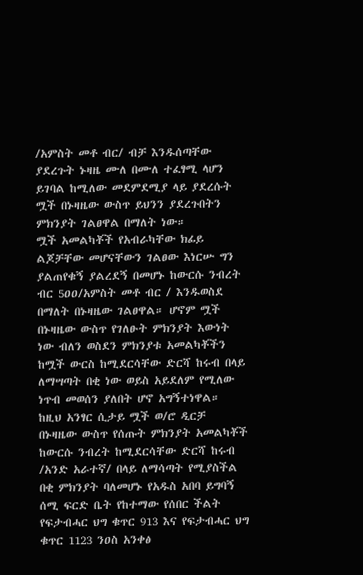/አምስት መቶ ብር/ ብቻ እንዱሰጣቸው ያደረጉት ኑዛዜ ሙለ በሙለ ተፈፃሚ ላሆን ይገባል ከሚለው መደምደሚያ ላይ ያደረሱት ሟች በኑዛዜው ውስጥ ይህንን ያደረጉበትን ምክንያት ገልፀዋል በማለት ነው።
ሟች አመልካቾች የአብራካቸው ክፊይ ልጆቻቸው መሆናቸውን ገልፀው እነርሡ ግን ያልጠየቁኝ ያልረደኝ በመሆኑ ከውርሱ ንብረት ብር 5ዐዐ/አምስት መቶ ብር / እንዱወስደ በማለት በኑዛዜው ገልፀዋል። ሆኖም ሟች በኑዛዜው ውስጥ የገለፁት ምክንያት እውነት ነው ብለን ወስደን ምክንያቱ አመልካቾችን ከሟች ውርስ ከሚደርሳቸው ድርሻ ከሩብ በላይ ለማሣጣት በቂ ነው ወይስ አይደለም የሚለው ነጥብ መወሰን ያለበት ሆኖ አግኝተነዋል። ከዚህ አንፃር ሲታይ ሟች ወ/ሮ ዲርቻ በኑዛዜው ውስጥ የሰጡት ምክንያት አመልካቾች ከውርሱ ንብረት ከሚደርሳቸው ድርሻ ከሩብ /አንድ አራተኛ/ በላይ ለማሳጣት የሚያስችል በቂ ምክንያት ባለመሆኑ የአዱስ አበባ ይግባኝ ሰሚ ፍርድ ቤት የከተማው የሰበር ችልት የፍታብሓር ህግ ቁጥር 913 እና የፍታብሓር ህግ ቁጥር 1123 ንዐስ አንቀፅ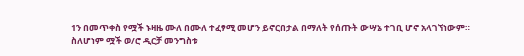1ን በመጥቀስ የሟች ኑዛዜ ሙለ በሙለ ተፈፃሚ መሆን ይኖርበታል በማለት የሰጡት ውሣኔ ተገቢ ሆኖ አላገኘነውም።
ስለሆነም ሟች ወ/ሮ ዲርቻ መንግስቱ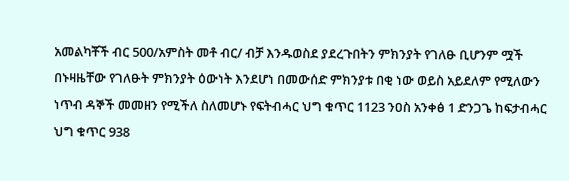አመልካቾች ብር 500/አምስት መቶ ብር/ ብቻ እንዱወስደ ያደረጉበትን ምክንያት የገለፁ ቢሆንም ሟች በኑዛዜቸው የገለፁት ምክንያት ዕውነት እንደሆነ በመውሰድ ምክንያቱ በቂ ነው ወይስ አይደለም የሚለውን ነጥብ ዳኞች መመዘን የሚችለ ስለመሆኑ የፍትብሓር ህግ ቁጥር 1123 ንዐስ አንቀፅ 1 ድንጋጌ ከፍታብሓር ህግ ቁጥር 938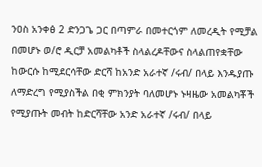ንዐስ አንቀፅ 2 ድንጋጌ ጋር በጣምራ በመተርጎም ለመረዲት የሚቻል በመሆኑ ወ/ሮ ዲርቻ አመልካቶች ስላልረዶቸውና ስላልጠየቋቸው ከውርሱ ከሚደርሳቸው ድርሻ ከአንድ አራተኛ /ሩብ/ በላይ እንዱያጡ ለማድረግ የሚያስችል በቂ ምክንያት ባለመሆኑ ኑዛዜው አመልካቾች የሚያጡት መብት ከድርሻቸው አንድ አራተኛ /ሩብ/ በላይ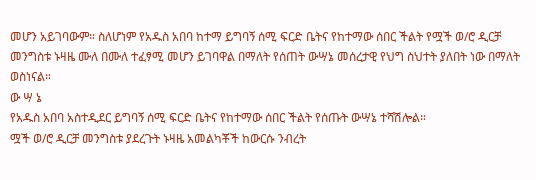መሆን አይገባውም። ስለሆነም የአዱስ አበባ ከተማ ይግባኝ ሰሚ ፍርድ ቤትና የከተማው ሰበር ችልት የሟች ወ/ሮ ዲርቻ መንግስቱ ኑዛዜ ሙለ በሙለ ተፈፃሚ መሆን ይገባዋል በማለት የሰጠት ውሣኔ መሰረታዊ የህግ ስህተት ያለበት ነው በማለት ወስነናል።
ው ሣ ኔ
የአዱስ አበባ አስተዲደር ይግባኝ ሰሚ ፍርድ ቤትና የከተማው ሰበር ችልት የሰጡት ውሣኔ ተሻሽሎል።
ሟች ወ/ሮ ዲርቻ መንግስቱ ያደረጉት ኑዛዜ አመልካቾች ከውርሱ ንብረት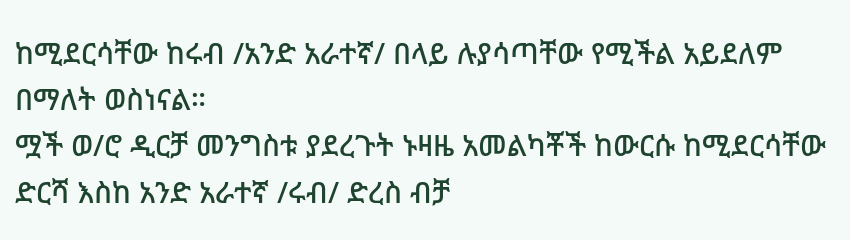ከሚደርሳቸው ከሩብ /አንድ አራተኛ/ በላይ ሉያሳጣቸው የሚችል አይደለም በማለት ወስነናል።
ሟች ወ/ሮ ዲርቻ መንግስቱ ያደረጉት ኑዛዜ አመልካቾች ከውርሱ ከሚደርሳቸው ድርሻ እስከ አንድ አራተኛ /ሩብ/ ድረስ ብቻ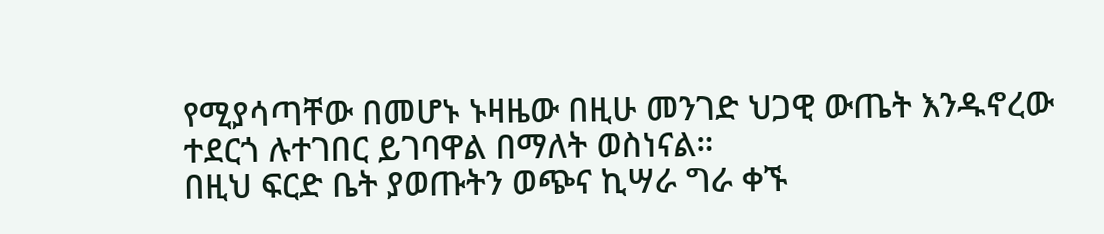የሚያሳጣቸው በመሆኑ ኑዛዜው በዚሁ መንገድ ህጋዊ ውጤት እንዱኖረው ተደርጎ ሉተገበር ይገባዋል በማለት ወስነናል።
በዚህ ፍርድ ቤት ያወጡትን ወጭና ኪሣራ ግራ ቀኙ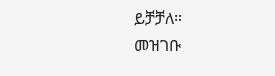ይቻቻለ።
መዝገቡ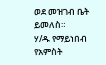ወደ መዝገብ ቤት ይመለስ።
ሃ/ዱ የማይነበብ የአምስት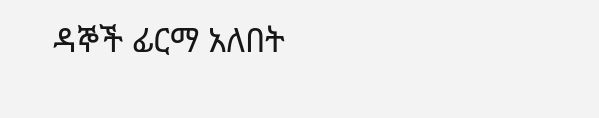ዳኞች ፊርማ አለበት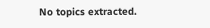No topics extracted.